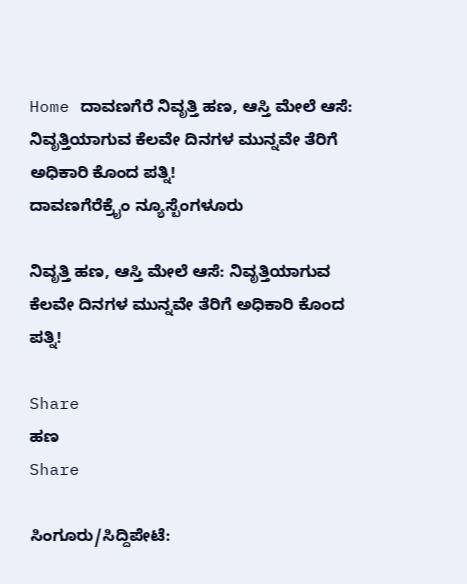Home ದಾವಣಗೆರೆ ನಿವೃತ್ತಿ ಹಣ, ಆಸ್ತಿ ಮೇಲೆ ಆಸೆ: ನಿವೃತ್ತಿಯಾಗುವ ಕೆಲವೇ ದಿನಗಳ ಮುನ್ನವೇ ತೆರಿಗೆ ಅಧಿಕಾರಿ ಕೊಂದ ಪತ್ನಿ!
ದಾವಣಗೆರೆಕ್ರೈಂ ನ್ಯೂಸ್ಬೆಂಗಳೂರು

ನಿವೃತ್ತಿ ಹಣ, ಆಸ್ತಿ ಮೇಲೆ ಆಸೆ: ನಿವೃತ್ತಿಯಾಗುವ ಕೆಲವೇ ದಿನಗಳ ಮುನ್ನವೇ ತೆರಿಗೆ ಅಧಿಕಾರಿ ಕೊಂದ ಪತ್ನಿ!

Share
ಹಣ
Share

ಸಿಂಗೂರು/ಸಿದ್ದಿಪೇಟೆ: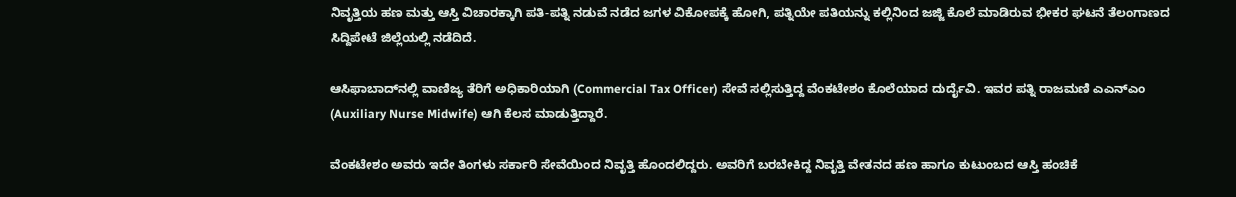ನಿವೃತ್ತಿಯ ಹಣ ಮತ್ತು ಆಸ್ತಿ ವಿಚಾರಕ್ಕಾಗಿ ಪತಿ-ಪತ್ನಿ ನಡುವೆ ನಡೆದ ಜಗಳ ವಿಕೋಪಕ್ಕೆ ಹೋಗಿ, ಪತ್ನಿಯೇ ಪತಿಯನ್ನು ಕಲ್ಲಿನಿಂದ ಜಜ್ಜಿ ಕೊಲೆ ಮಾಡಿರುವ ಭೀಕರ ಘಟನೆ ತೆಲಂಗಾಣದ ಸಿದ್ದಿಪೇಟೆ ಜಿಲ್ಲೆಯಲ್ಲಿ ನಡೆದಿದೆ.

ಆಸಿಫಾಬಾದ್‌ನಲ್ಲಿ ವಾಣಿಜ್ಯ ತೆರಿಗೆ ಅಧಿಕಾರಿಯಾಗಿ (Commercial Tax Officer) ಸೇವೆ ಸಲ್ಲಿಸುತ್ತಿದ್ದ ವೆಂಕಟೇಶಂ ಕೊಲೆಯಾದ ದುರ್ದೈವಿ. ಇವರ ಪತ್ನಿ ರಾಜಮಣಿ ಎಎನ್‌ಎಂ (Auxiliary Nurse Midwife) ಆಗಿ ಕೆಲಸ ಮಾಡುತ್ತಿದ್ದಾರೆ.

ವೆಂಕಟೇಶಂ ಅವರು ಇದೇ ತಿಂಗಳು ಸರ್ಕಾರಿ ಸೇವೆಯಿಂದ ನಿವೃತ್ತಿ ಹೊಂದಲಿದ್ದರು. ಅವರಿಗೆ ಬರಬೇಕಿದ್ದ ನಿವೃತ್ತಿ ವೇತನದ ಹಣ ಹಾಗೂ ಕುಟುಂಬದ ಆಸ್ತಿ ಹಂಚಿಕೆ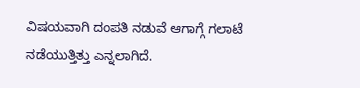ವಿಷಯವಾಗಿ ದಂಪತಿ ನಡುವೆ ಆಗಾಗ್ಗೆ ಗಲಾಟೆ ನಡೆಯುತ್ತಿತ್ತು ಎನ್ನಲಾಗಿದೆ.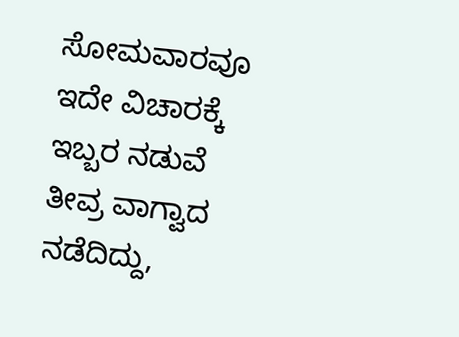ಸೋಮವಾರವೂ ಇದೇ ವಿಚಾರಕ್ಕೆ ಇಬ್ಬರ ನಡುವೆ ತೀವ್ರ ವಾಗ್ವಾದ ನಡೆದಿದ್ದು,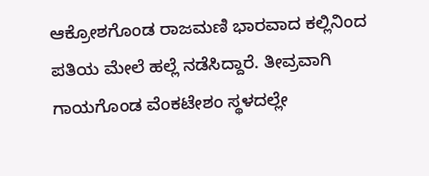ಆಕ್ರೋಶಗೊಂಡ ರಾಜಮಣಿ ಭಾರವಾದ ಕಲ್ಲಿನಿಂದ ಪತಿಯ ಮೇಲೆ ಹಲ್ಲೆ ನಡೆಸಿದ್ದಾರೆ. ತೀವ್ರವಾಗಿ ಗಾಯಗೊಂಡ ವೆಂಕಟೇಶಂ ಸ್ಥಳದಲ್ಲೇ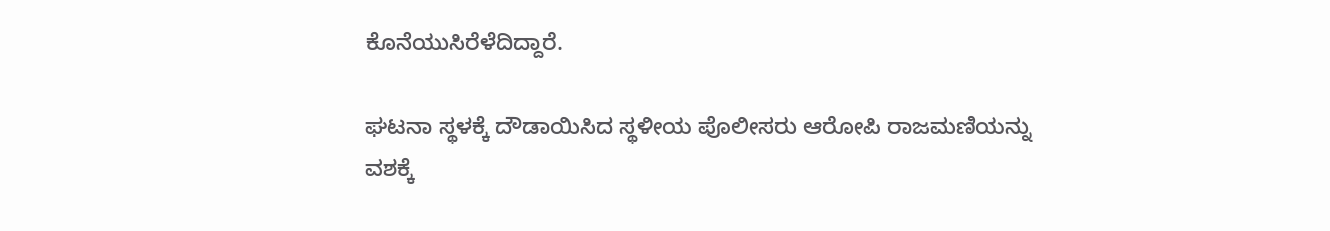ಕೊನೆಯುಸಿರೆಳೆದಿದ್ದಾರೆ.

ಘಟನಾ ಸ್ಥಳಕ್ಕೆ ದೌಡಾಯಿಸಿದ ಸ್ಥಳೀಯ ಪೊಲೀಸರು ಆರೋಪಿ ರಾಜಮಣಿಯನ್ನು ವಶಕ್ಕೆ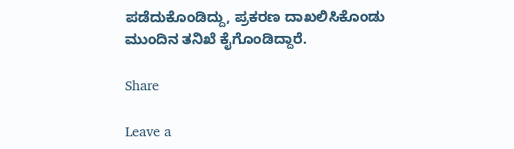ಪಡೆದುಕೊಂಡಿದ್ದು, ಪ್ರಕರಣ ದಾಖಲಿಸಿಕೊಂಡು ಮುಂದಿನ ತನಿಖೆ ಕೈಗೊಂಡಿದ್ದಾರೆ.

Share

Leave a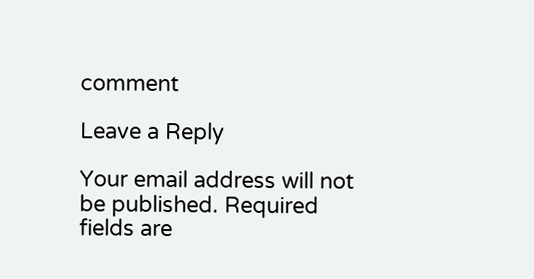comment

Leave a Reply

Your email address will not be published. Required fields are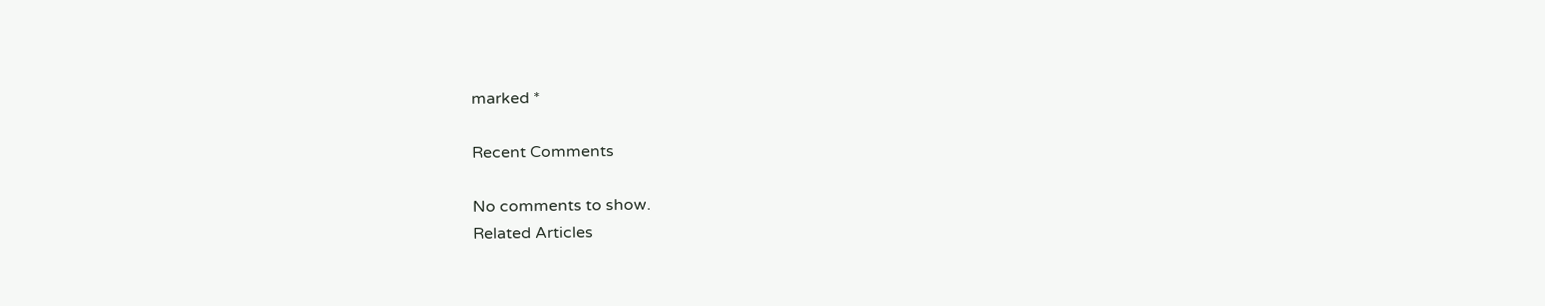marked *

Recent Comments

No comments to show.
Related Articles